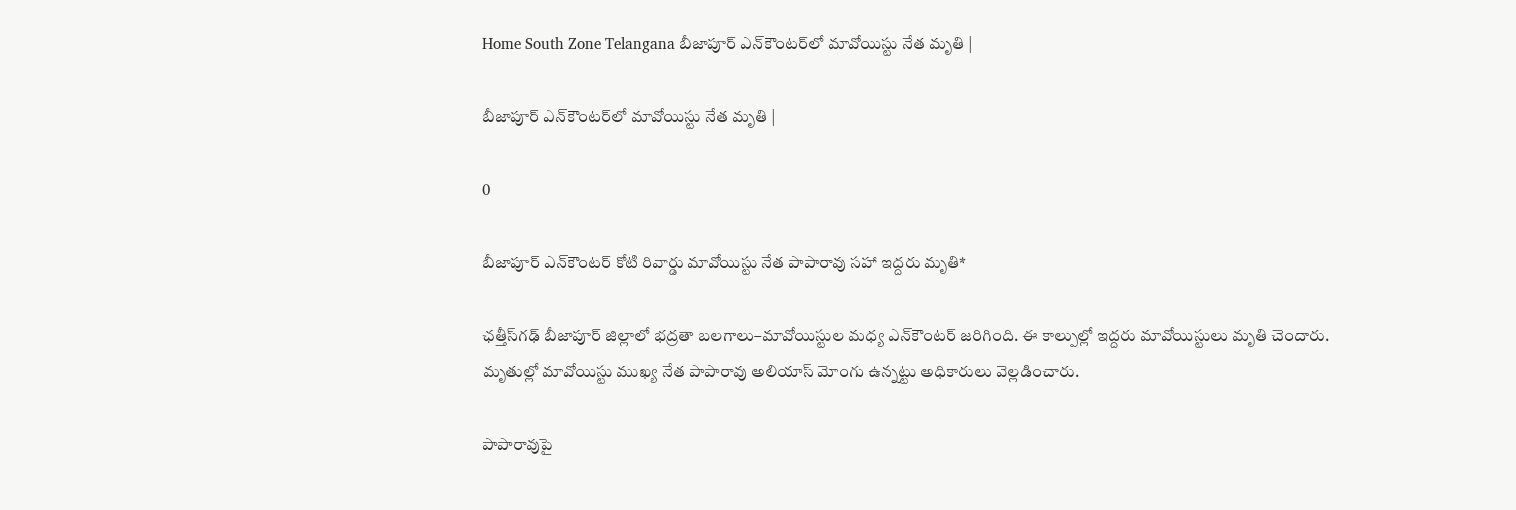Home South Zone Telangana బీజాపూర్ ఎన్‌కౌంటర్‌లో మావోయిస్టు నేత మృతి |

బీజాపూర్ ఎన్‌కౌంటర్‌లో మావోయిస్టు నేత మృతి |

0

బీజాపూర్ ఎన్‌కౌంటర్‌ కోటి రివార్డు మావోయిస్టు నేత పాపారావు సహా ఇద్దరు మృతి*

ఛత్తీస్‌గఢ్‌ బీజాపూర్‌ జిల్లాలో భద్రతా బలగాలు–మావోయిస్టుల మధ్య ఎన్‌కౌంటర్‌ జరిగింది. ఈ కాల్పుల్లో ఇద్దరు మావోయిస్టులు మృతి చెందారు. మృతుల్లో మావోయిస్టు ముఖ్య నేత పాపారావు అలియాస్‌ మోంగు ఉన్నట్టు అధికారులు వెల్లడించారు.

పాపారావుపై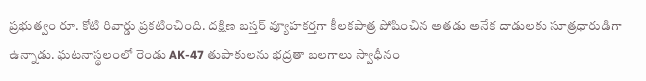ప్రభుత్వం రూ. కోటి రివార్డు ప్రకటించింది. దక్షిణ బస్తర్‌ వ్యూహకర్తగా కీలకపాత్ర పోషించిన అతడు అనేక దాడులకు సూత్రధారుడిగా ఉన్నాడు. ఘటనాస్థలంలో రెండు AK-47 తుపాకులను భద్రతా బలగాలు స్వాధీనం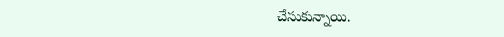చేసుకున్నాయి.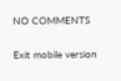NO COMMENTS

Exit mobile version